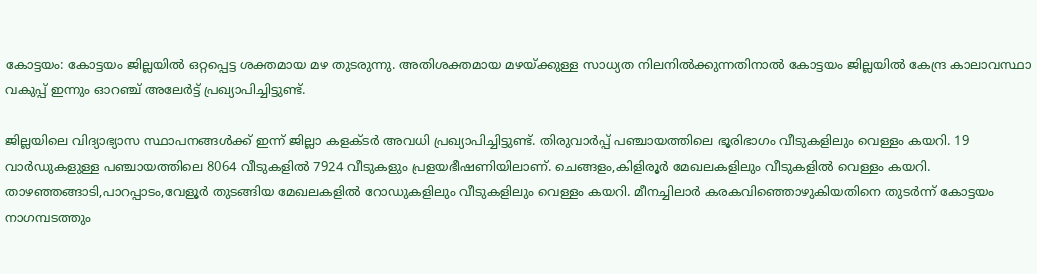കോട്ടയം: കോട്ടയം ജില്ലയിൽ ഒറ്റപ്പെട്ട ശക്തമായ മഴ തുടരുന്നു. അതിശക്തമായ മഴയ്ക്കുള്ള സാധ്യത നിലനിൽക്കുന്നതിനാൽ കോട്ടയം ജില്ലയിൽ കേന്ദ്ര കാലാവസ്ഥാ വകുപ്പ് ഇന്നും ഓറഞ്ച് അലേർട്ട് പ്രഖ്യാപിച്ചിട്ടുണ്ട്.

ജില്ലയിലെ വിദ്യാഭ്യാസ സ്ഥാപനങ്ങൾക്ക് ഇന്ന് ജില്ലാ കളക്ടർ അവധി പ്രഖ്യാപിച്ചിട്ടുണ്ട്. തിരുവാർപ്പ് പഞ്ചായത്തിലെ ഭൂരിഭാഗം വീടുകളിലും വെള്ളം കയറി. 19 വാർഡുകളുള്ള പഞ്ചായത്തിലെ 8064 വീടുകളിൽ 7924 വീടുകളും പ്രളയഭീഷണിയിലാണ്. ചെങ്ങളം,കിളിരൂർ മേഖലകളിലും വീടുകളിൽ വെള്ളം കയറി. താഴഞ്ഞങ്ങാടി,പാറപ്പാടം,വേളൂർ തുടങ്ങിയ മേഖലകളിൽ റോഡുകളിലും വീടുകളിലും വെള്ളം കയറി. മീനച്ചിലാർ കരകവിഞ്ഞൊഴുകിയതിനെ തുടർന്ന് കോട്ടയം നാഗമ്പടത്തും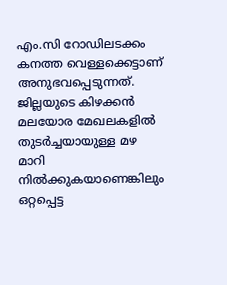എം.സി റോഡിലടക്കം കനത്ത വെള്ളക്കെട്ടാണ് അനുഭവപ്പെടുന്നത്. ജില്ലയുടെ കിഴക്കൻ മലയോര മേഖലകളിൽ തുടർച്ചയായുള്ള മഴ മാറി നിൽക്കുകയാണെങ്കിലും ഒറ്റപ്പെട്ട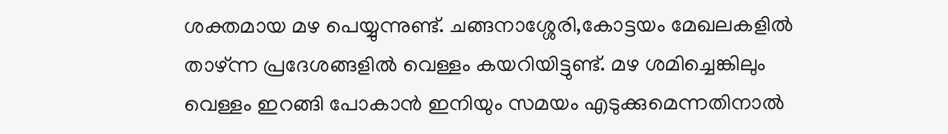ശക്തമായ മഴ പെയ്യുന്നുണ്ട്. ചങ്ങനാശ്ശേരി,കോട്ടയം മേഖലകളിൽ താഴ്ന്ന പ്രദേശങ്ങളിൽ വെള്ളം കയറിയിട്ടുണ്ട്. മഴ ശമിച്ചെങ്കിലും വെള്ളം ഇറങ്ങി പോകാൻ ഇനിയും സമയം എടുക്കുമെന്നതിനാൽ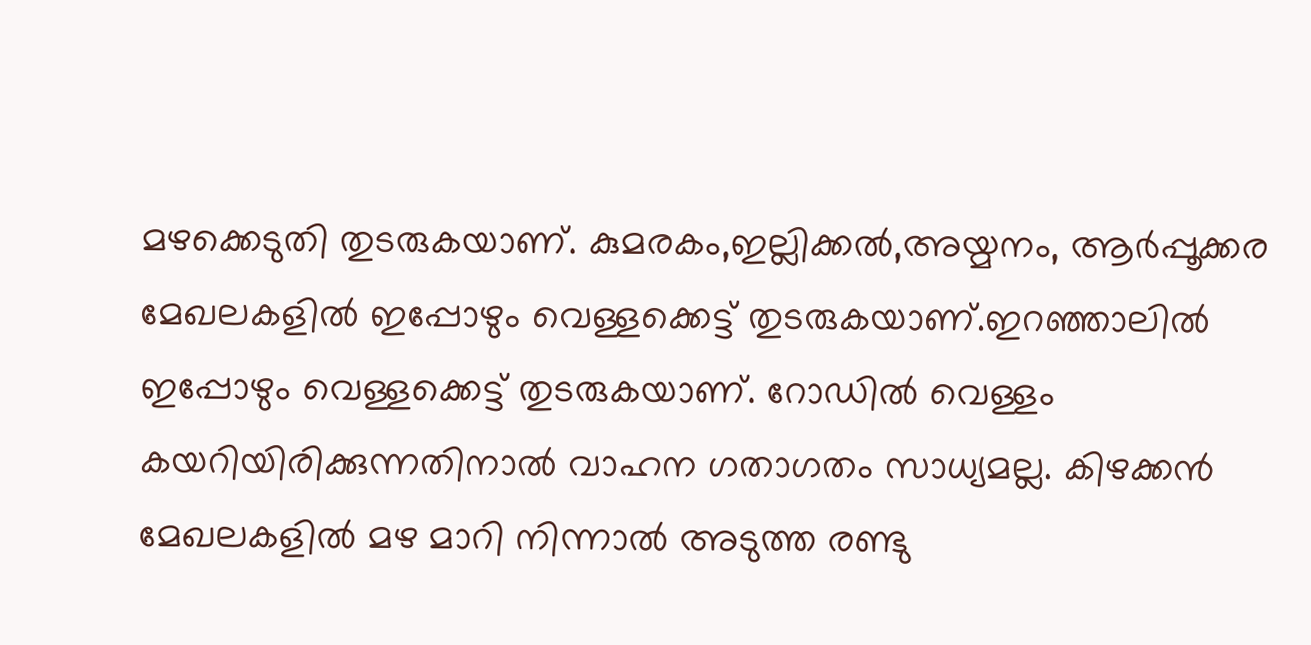മഴക്കെടുതി തുടരുകയാണ്. കുമരകം,ഇല്ലിക്കൽ,അയ്മനം, ആർപ്പൂക്കര മേഖലകളിൽ ഇപ്പോഴും വെള്ളക്കെട്ട് തുടരുകയാണ്.ഇറഞ്ഞാലിൽ ഇപ്പോഴും വെള്ളക്കെട്ട് തുടരുകയാണ്. റോഡിൽ വെള്ളം കയറിയിരിക്കുന്നതിനാൽ വാഹന ഗതാഗതം സാധ്യമല്ല. കിഴക്കൻ മേഖലകളിൽ മഴ മാറി നിന്നാൽ അടുത്ത രണ്ടു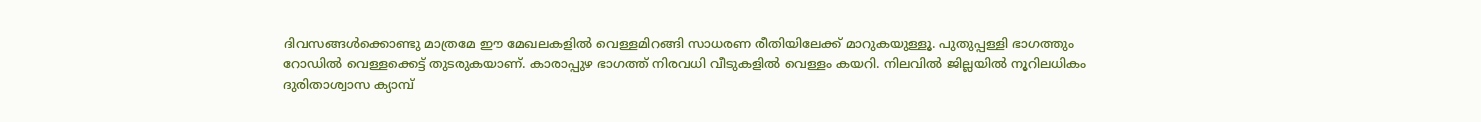ദിവസങ്ങൾക്കൊണ്ടു മാത്രമേ ഈ മേഖലകളിൽ വെള്ളമിറങ്ങി സാധരണ രീതിയിലേക്ക് മാറുകയുള്ളൂ. പുതുപ്പള്ളി ഭാഗത്തും റോഡിൽ വെള്ളക്കെട്ട് തുടരുകയാണ്. കാരാപ്പുഴ ഭാഗത്ത് നിരവധി വീടുകളിൽ വെള്ളം കയറി. നിലവിൽ ജില്ലയിൽ നൂറിലധികം ദുരിതാശ്വാസ ക്യാമ്പ്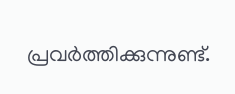പ്രവർത്തിക്കുന്നുണ്ട്.